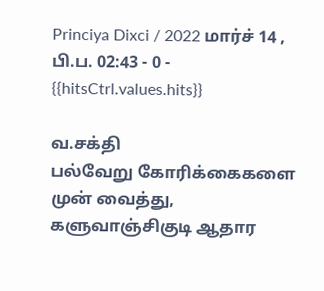Princiya Dixci / 2022 மார்ச் 14 , பி.ப. 02:43 - 0 - {{hitsCtrl.values.hits}}

வ.சக்தி
பல்வேறு கோரிக்கைகளை முன் வைத்து, களுவாஞ்சிகுடி ஆதார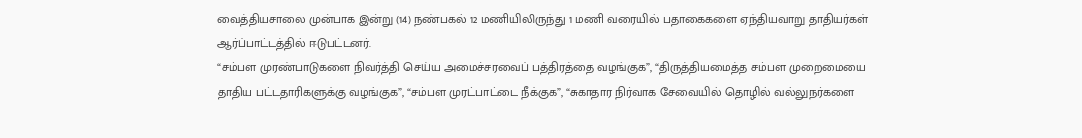வைத்தியசாலை முன்பாக இன்று (14) நண்பகல் 12 மணியிலிருந்து 1 மணி வரையில் பதாகைகளை ஏந்தியவாறு தாதியர்கள் ஆர்ப்பாட்டத்தில் ஈடுபட்டனர்.
“சம்பள முரண்பாடுகளை நிவர்த்தி செய்ய அமைச்சரவைப் பத்திரத்தை வழங்குக”, “திருத்தியமைத்த சம்பள முறைமையை தாதிய பட்டதாரிகளுக்கு வழங்குக”, “சம்பள முரட்பாட்டை நீக்குக”, “சுகாதார நிர்வாக சேவையில் தொழில் வல்லுநர்களை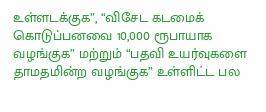உள்ளடக்குக”, “விசேட கடமைக் கொடுப்பனவை 10,000 ரூபாயாக வழங்குக” மற்றும் “பதவி உயர்வுகளை தாமதமின்ற வழங்குக” உள்ளிட்ட பல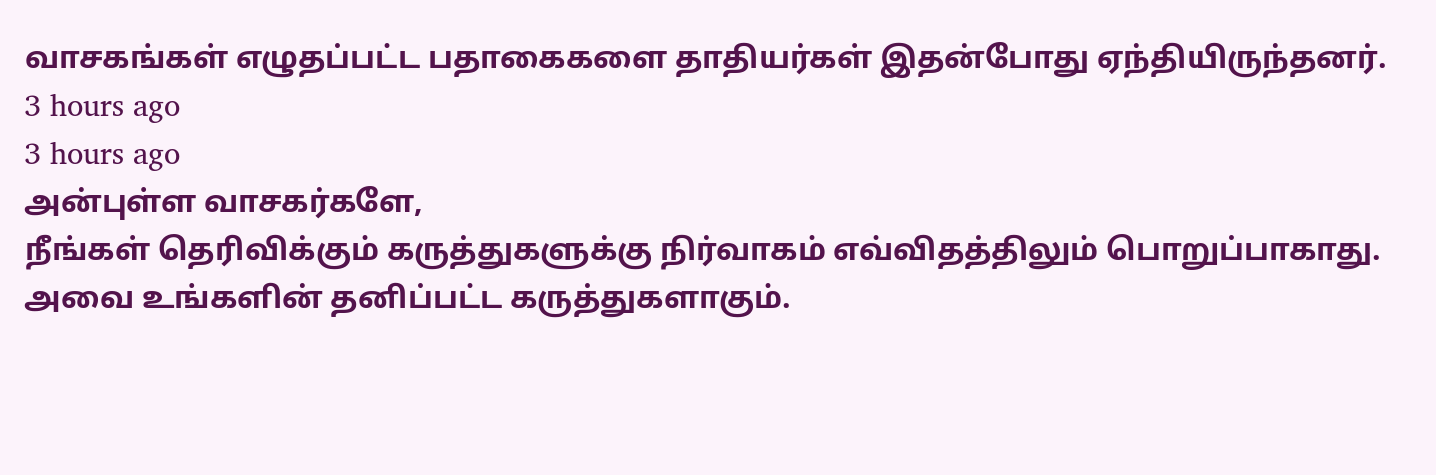வாசகங்கள் எழுதப்பட்ட பதாகைகளை தாதியர்கள் இதன்போது ஏந்தியிருந்தனர்.
3 hours ago
3 hours ago
அன்புள்ள வாசகர்களே,
நீங்கள் தெரிவிக்கும் கருத்துகளுக்கு நிர்வாகம் எவ்விதத்திலும் பொறுப்பாகாது. அவை உங்களின் தனிப்பட்ட கருத்துகளாகும்.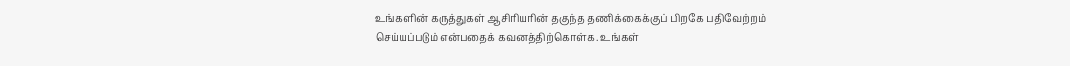உங்களின் கருத்துகள் ஆசிரியரின் தகுந்த தணிக்கைக்குப் பிறகே பதிவேற்றம் செய்யப்படும் என்பதைக் கவனத்திற்கொள்க. உங்கள்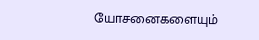யோசனைகளையும்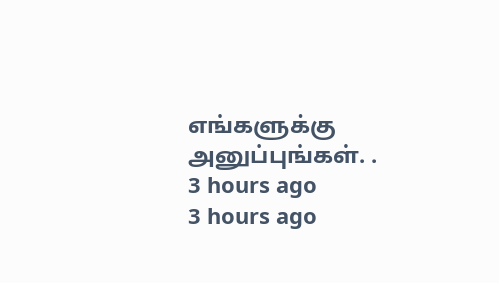எங்களுக்கு அனுப்புங்கள். .
3 hours ago
3 hours ago